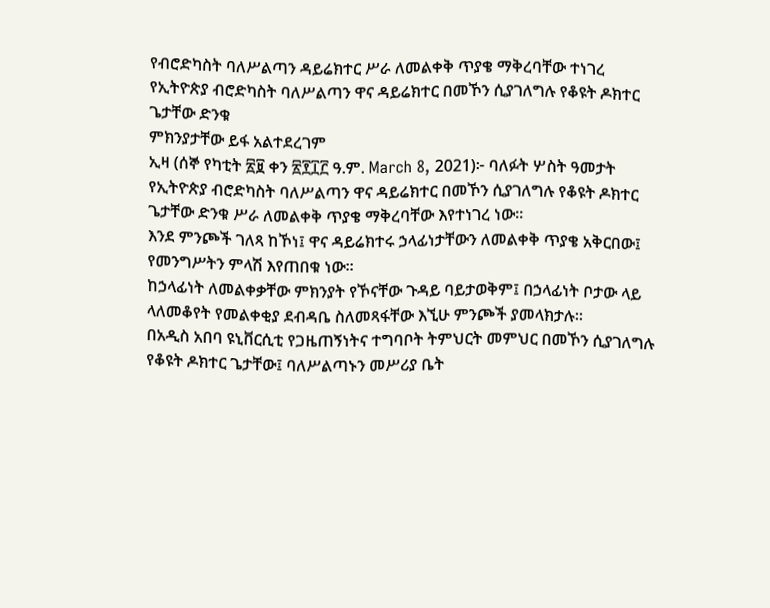የብሮድካስት ባለሥልጣን ዳይሬክተር ሥራ ለመልቀቅ ጥያቄ ማቅረባቸው ተነገረ
የኢትዮጵያ ብሮድካስት ባለሥልጣን ዋና ዳይሬክተር በመኾን ሲያገለግሉ የቆዩት ዶክተር ጌታቸው ድንቁ
ምክንያታቸው ይፋ አልተደረገም
ኢዛ (ሰኞ የካቲት ፳፱ ቀን ፳፻፲፫ ዓ.ም. March 8, 2021)፦ ባለፉት ሦስት ዓመታት የኢትዮጵያ ብሮድካስት ባለሥልጣን ዋና ዳይሬክተር በመኾን ሲያገለግሉ የቆዩት ዶክተር ጌታቸው ድንቁ ሥራ ለመልቀቅ ጥያቄ ማቅረባቸው እየተነገረ ነው።
እንደ ምንጮች ገለጻ ከኾነ፤ ዋና ዳይሬክተሩ ኃላፊነታቸውን ለመልቀቅ ጥያቄ አቅርበው፤ የመንግሥትን ምላሽ እየጠበቁ ነው።
ከኃላፊነት ለመልቀቃቸው ምክንያት የኾናቸው ጉዳይ ባይታወቅም፤ በኃላፊነት ቦታው ላይ ላለመቆየት የመልቀቂያ ደብዳቤ ስለመጻፋቸው እኚሁ ምንጮች ያመላክታሉ።
በአዲስ አበባ ዩኒቨርሲቲ የጋዜጠኝነትና ተግባቦት ትምህርት መምህር በመኾን ሲያገለግሉ የቆዩት ዶክተር ጌታቸው፤ ባለሥልጣኑን መሥሪያ ቤት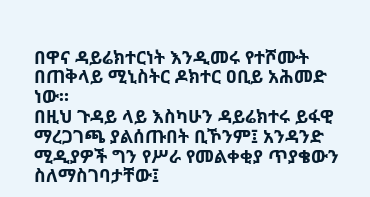በዋና ዳይሬክተርነት እንዲመሩ የተሾሙት በጠቅላይ ሚኒስትር ዶክተር ዐቢይ አሕመድ ነው።
በዚህ ጉዳይ ላይ እስካሁን ዳይሬክተሩ ይፋዊ ማረጋገጫ ያልሰጡበት ቢኾንም፤ አንዳንድ ሚዲያዎች ግን የሥራ የመልቀቂያ ጥያቄውን ስለማስገባታቸው፤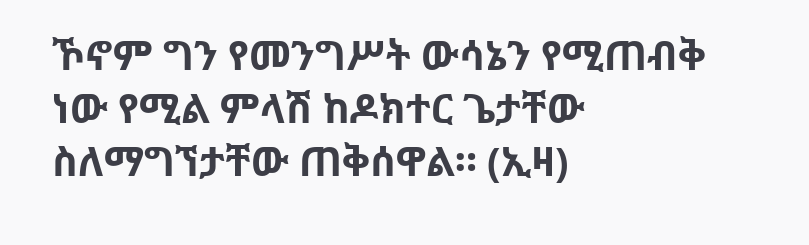ኾኖም ግን የመንግሥት ውሳኔን የሚጠብቅ ነው የሚል ምላሽ ከዶክተር ጌታቸው ስለማግኘታቸው ጠቅሰዋል። (ኢዛ)